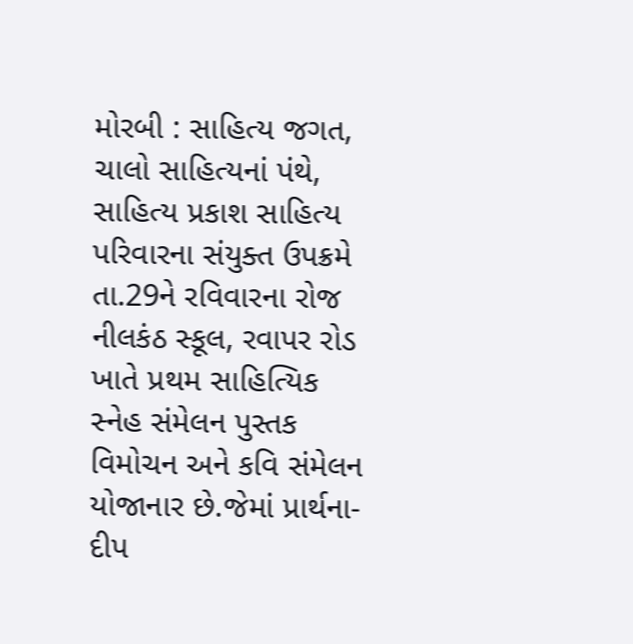મોરબી : સાહિત્ય જગત, ચાલો સાહિત્યનાં પંથે, સાહિત્ય પ્રકાશ સાહિત્ય પરિવારના સંયુક્ત ઉપક્રમે તા.29ને રવિવારના રોજ નીલકંઠ સ્કૂલ, રવાપર રોડ ખાતે પ્રથમ સાહિત્યિક સ્નેહ સંમેલન પુસ્તક વિમોચન અને કવિ સંમેલન યોજાનાર છે.જેમાં પ્રાર્થના-દીપ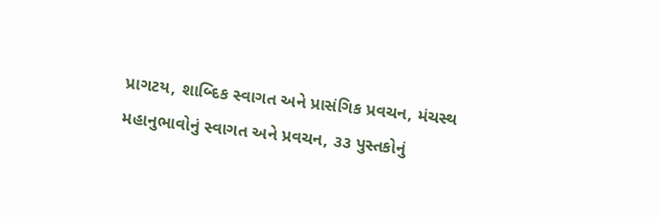પ્રાગટય, શાબ્દિક સ્વાગત અને પ્રાસંગિક પ્રવચન, મંચસ્થ મહાનુભાવોનું સ્વાગત અને પ્રવચન, ૩૩ પુસ્તકોનું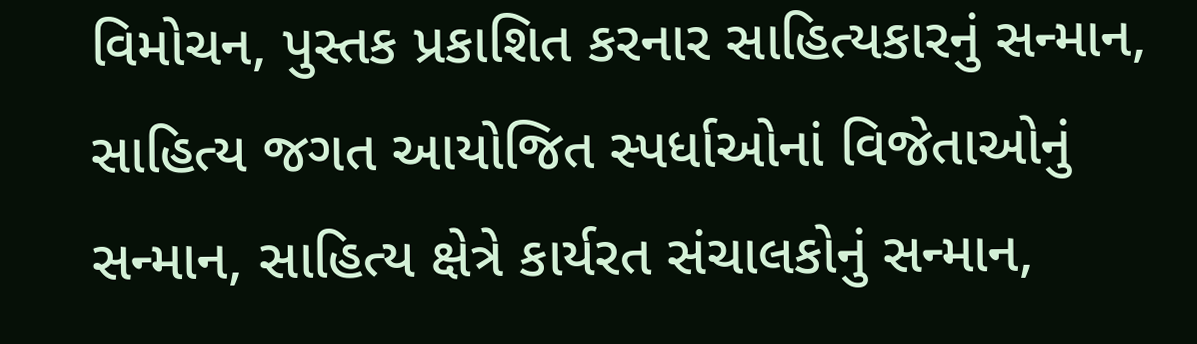વિમોચન, પુસ્તક પ્રકાશિત કરનાર સાહિત્યકારનું સન્માન, સાહિત્ય જગત આયોજિત સ્પર્ધાઓનાં વિજેતાઓનું સન્માન, સાહિત્ય ક્ષેત્રે કાર્યરત સંચાલકોનું સન્માન,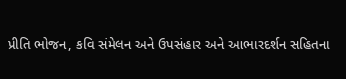પ્રીતિ ભોજન, કવિ સંમેલન અને ઉપસંહાર અને આભારદર્શન સહિતના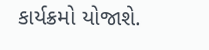કાર્યક્રમો યોજાશે.